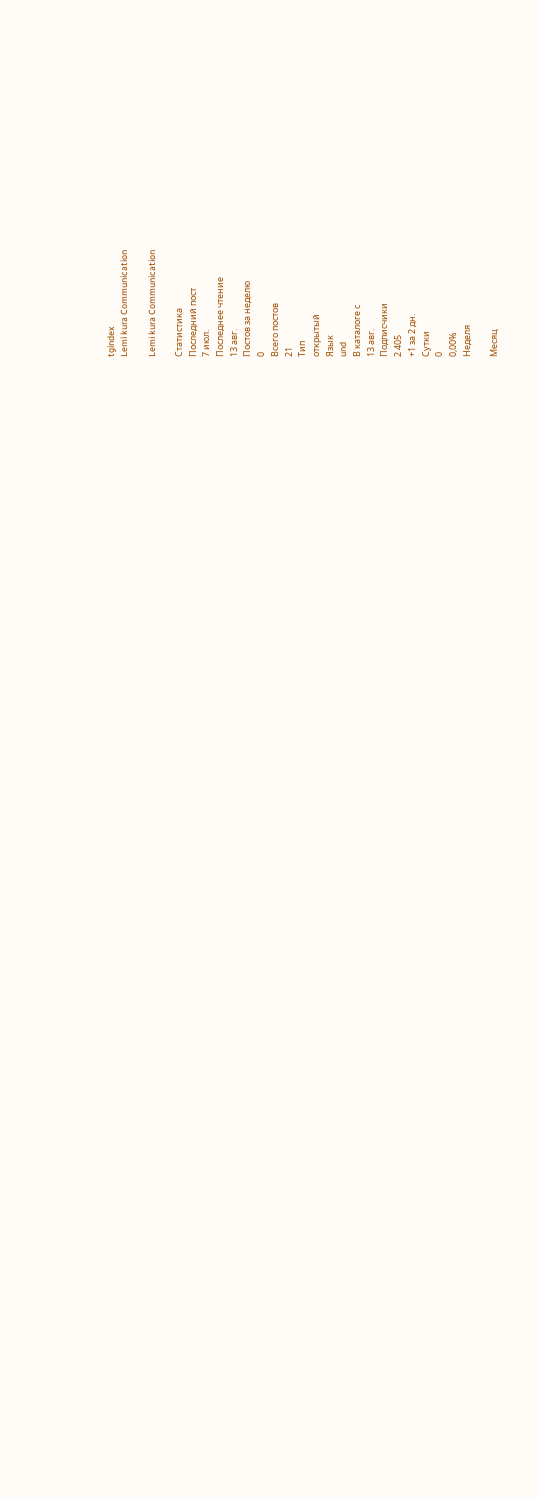tgindex
Lemi kura Communication

Lemi kura Communication

Статистика
Последний пост
7 июл.
Последнее чтение
13 авг.
Постов за неделю
0
Всего постов
21
Тип
открытый
Язык
und
В каталоге с
13 авг.
Подписчики
2 405
+1 за 2 дн.
Сутки
0
0,00%
Неделя

Месяц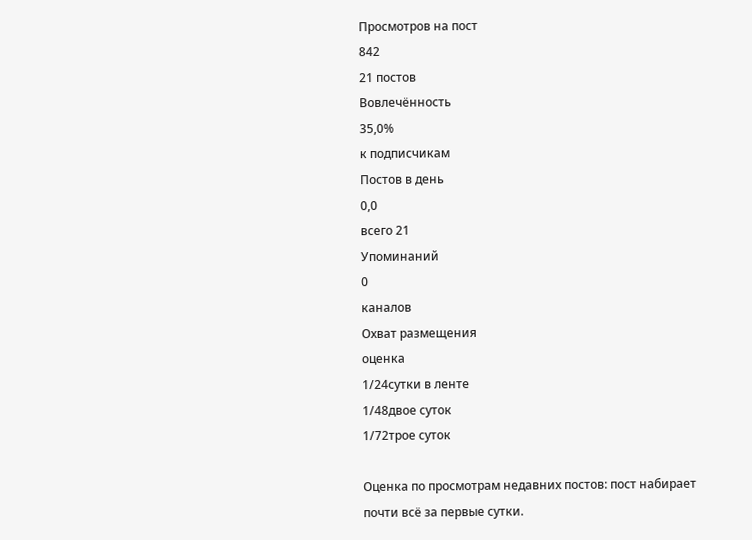Просмотров на пост
842
21 постов
Вовлечённость
35,0%
к подписчикам
Постов в день
0,0
всего 21
Упоминаний
0
каналов
Охват размещения
оценка
1/24сутки в ленте
1/48двое суток
1/72трое суток

Оценка по просмотрам недавних постов: пост набирает почти всё за первые сутки.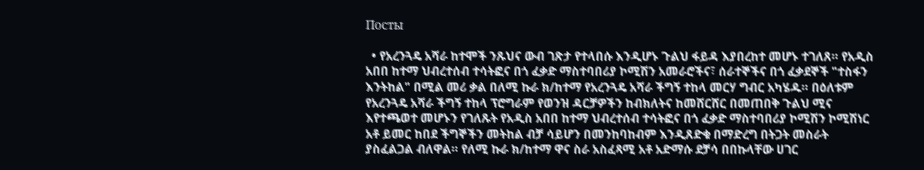Посты

  • የአረንጓዴ አሻራ ከተሞች ንጹህና ውብ ገጽታ የተላበሱ እንዲሆኑ ጉልህ ፋይዳ እያበረከተ መሆኑ ተገለጸ። የአዲስ አበበ ከተማ ህብረተሰብ ተሳትፎና በጎ ፈቃድ ማስተባበሪያ ኮሚሽን አመራሮችና፣ ሰራተኞችና በጎ ፈቃደኞች "ተስፋን እንትከል" በሚል መሪ ቃል በለሚ ኩራ ክ/ከተማ የአረንጓዴ አሻራ ችግኝ ተከላ መርሃ ግብር አካሄዱ። በዕለቱም የአረንጓዴ አሻራ ችግኝ ተከላ ፕሮግራም የወንዝ ዳርቻዎችን ከብክለትና ከመሸርሸር በመጠበቅ ጉልህ ሚና እየተጫወተ መሆኑን የገለጹት የአዲስ አበበ ከተማ ህብረተሰብ ተሳትፎና በጎ ፈቃድ ማስተባበሪያ ኮሚሽን ኮሚሽነር አቶ ይመር ከበደ ችግኞችን መትከል ብቻ ሳይሆን በመንከባከብም እንዲጸድቁ በማድረግ በትጋት መስራት ያስፈልጋል ብለዋል። የለሚ ኩራ ክ/ከተማ ዋና ስራ አስፈጻሚ አቶ አድማሱ ደቻሳ በበኩላቸው ሀገር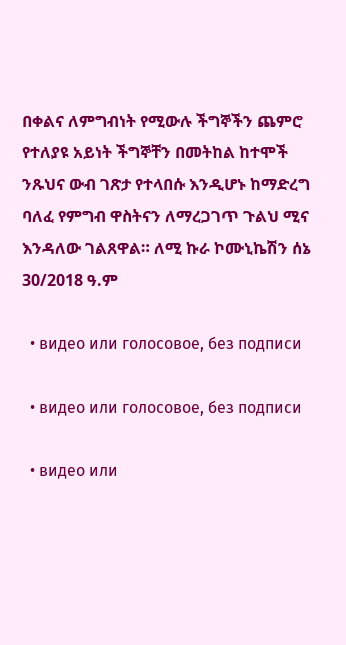በቀልና ለምግብነት የሚውሉ ችግኞችን ጨምሮ የተለያዩ አይነት ችግኞቸን በመትከል ከተሞች ንጹህና ውብ ገጽታ የተላበሱ እንዲሆኑ ከማድረግ ባለፈ የምግብ ዋስትናን ለማረጋገጥ ጉልህ ሚና እንዳለው ገልጸዋል። ለሚ ኩራ ኮሙኒኬሽን ሰኔ 30/2018 ዓ.ም

  • видео или голосовое, без подписи

  • видео или голосовое, без подписи

  • видео или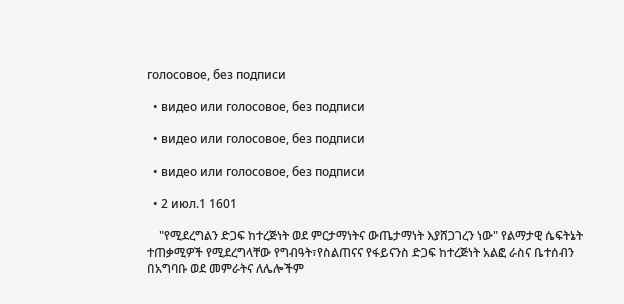голосовое, без подписи

  • видео или голосовое, без подписи

  • видео или голосовое, без подписи

  • видео или голосовое, без подписи

  • 2 июл.1 1601

    "የሚደረግልን ድጋፍ ከተረጅነት ወደ ምርታማነትና ውጤታማነት እያሸጋገረን ነው" የልማታዊ ሴፍትኔት ተጠቃሚዎች የሚደረግላቸው የግብዓት፣የስልጠናና የፋይናንስ ድጋፍ ከተረጅነት አልፎ ራስና ቤተሰብን በአግባቡ ወደ መምራትና ለሌሎችም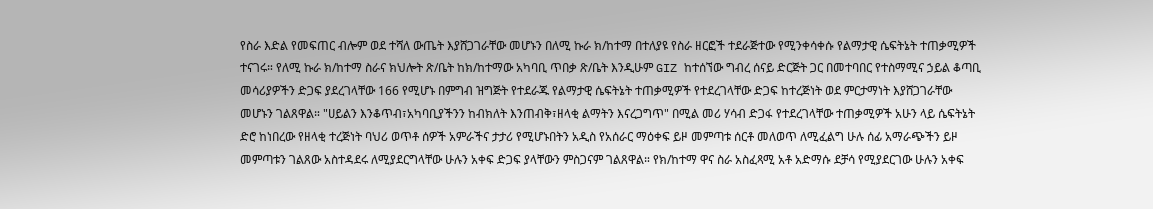የስራ እድል የመፍጠር ብሎም ወደ ተሻለ ውጤት እያሸጋገራቸው መሆኑን በለሚ ኩራ ክ/ከተማ በተለያዩ የስራ ዘርፎች ተደራጅተው የሚንቀሳቀሱ የልማታዊ ሴፍትኔት ተጠቃሚዎች ተናገሩ። የለሚ ኩራ ክ/ከተማ ስራና ክህሎት ጽ/ቤት ከክ/ከተማው አካባቢ ጥበቃ ጽ/ቤት እንዲሁም GIZ ከተሰኘው ግብረ ሰናይ ድርጅት ጋር በመተባበር የተስማሚና ኃይል ቆጣቢ መሳሪያዎችን ድጋፍ ያደረገላቸው 166 የሚሆኑ በምግብ ዝግጅት የተደራጁ የልማታዊ ሴፍትኔት ተጠቃሚዎች የተደረገላቸው ድጋፍ ከተረጅነት ወደ ምርታማነት እያሸጋገራቸው መሆኑን ገልጸዋል። "ሀይልን እንቆጥብ፣አካባቢያችንን ከብክለት እንጠብቅ፣ዘላቂ ልማትን እናረጋግጥ" በሚል መሪ ሃሳብ ድጋፋ የተደረገላቸው ተጠቃሚዎች አሁን ላይ ሴፍትኔት ድሮ ከነበረው የዘላቂ ተረጅነት ባህሪ ወጥቶ ሰዎች አምራችና ታታሪ የሚሆኑበትን አዲስ የአሰራር ማዕቀፍ ይዞ መምጣቱ ሰርቶ መለወጥ ለሚፈልግ ሁሉ ሰፊ አማራጭችን ይዞ መምጣቱን ገልጸው አስተዳደሩ ለሚያደርግላቸው ሁሉን አቀፍ ድጋፍ ያላቸውን ምስጋናም ገልጸዋል። የክ/ከተማ ዋና ስራ አስፈጻሚ አቶ አድማሱ ደቻሳ የሚያደርገው ሁሉን አቀፍ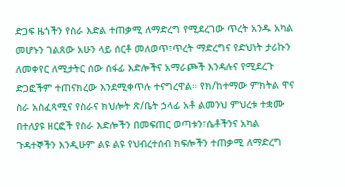ድጋፍ ዜጎችን የስራ እድል ተጠቃሚ ለማድረግ የሚደረገው ጥረት አንዱ አካል መሆኑን ገልጸው አሁን ላይ ሰርቶ መለወጥ፣ጥረት ማድረግና የድህነት ታሪኩን ለመቀየር ለሚታትር ሰው ሰፋፊ እድሎችና አማራጮች እንዳሉና የሚደረጉ ድጋፎችም ተጠናክረው እንደሚቀጥሉ ተናግረዋል። የክ/ከተማው ምክትል ዋና ስራ አስፈጻሚና የስራና ክህሎት ጽ/ቤት ኃላፊ አቶ ልመንህ ምህረቱ ተቋሙ በተለያዩ ዘርፎች የስራ እድሎችን በመፍጠር ወጣቱን፣ሴቶችንና አካል ጉዳተኞችን እንዲሁም ልዩ ልዩ የህብረተሰብ ክፍሎችን ተጠቃሚ ለማድረግ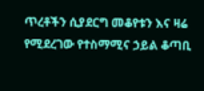ጥረቶችን ሲያደርግ መቆየቱን እና ዛሬ የሚደረገው የተስማሚና ኃይል ቆጣቢ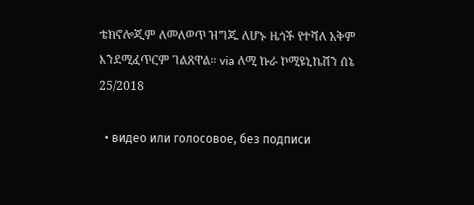ቴክኖሎጂም ለመለወጥ ዝግጁ ለሆኑ ዜጎች የተሻለ አቅም እንደሚፈጥርም ገልጸዋል። via ለሚ ኩራ ኮሚዩኒኬሽን ሰኔ 25/2018

  • видео или голосовое, без подписи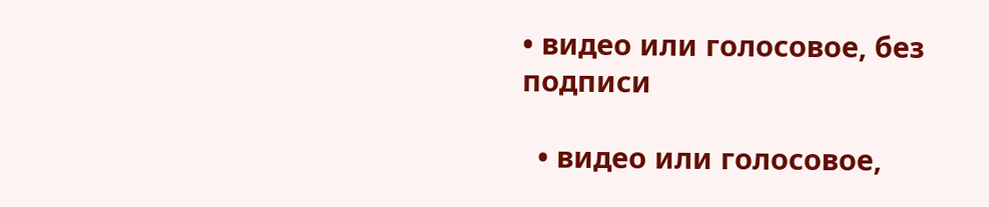• видео или голосовое, без подписи

  • видео или голосовое,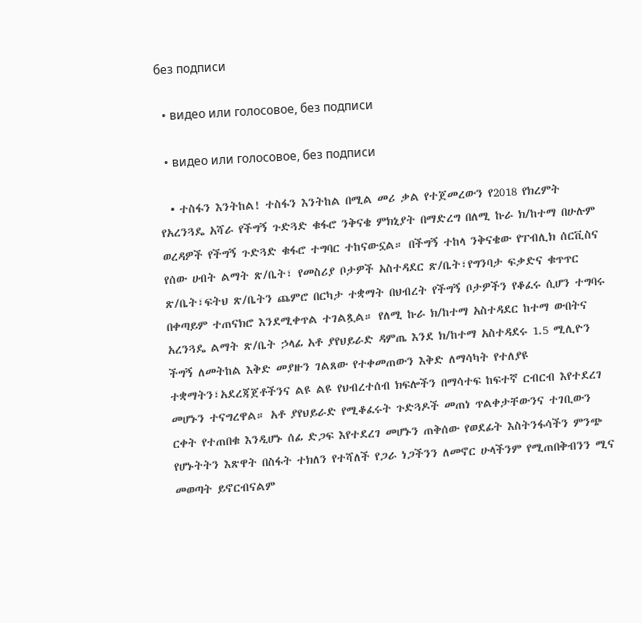без подписи

  • видео или голосовое, без подписи

  • видео или голосовое, без подписи

  • ተስፋን እንትከል! ተስፋን እንትከል በሚል መሪ ቃል የተጀመረውን የ2018 የክረምት የአረንጓዴ አሻራ የችግኝ ጉድጓድ ቁፋሮ ንቅናቄ ምክኒያት በማድረግ በለሚ ኩራ ክ/ከተማ በሁሉም ወረዳዎች የችግኝ ጉድጓድ ቁፋሮ ተግባር ተከናውኗል። በችግኝ ተከላ ንቅናቄው የፐብሊክ ሰርቪስና የሰው ሀብት ልማት ጽ/ቤት፣ የመስሪያ ቦታዎች አስተዳደር ጽ/ቤት፣የግንባታ ፍቃድና ቁጥጥር ጽ/ቤት፣ፍትህ ጽ/ቤትን ጨምሮ በርካታ ተቋማት በህብረት የችግኝ ቦታዎችን የቆፈሩ ሲሆን ተግባሩ በቀጣይም ተጠናክሮ እንደሚቀጥል ተገልጿል። የለሚ ኩራ ክ/ከተማ አስተዳደር ከተማ ውበትና አረንጓዴ ልማት ጽ/ቤት ኃላፊ አቶ ያየህይራድ ዳምጤ እንደ ክ/ከተማ አስተዳደሩ 1.5 ሚሊዮን ችግኝ ለመትከል እቅድ መያዙን ገልጸው የተቀመጠውን እቅድ ለማሳካት የተለያዩ ተቋማትን፣አደረጃጀቶችንና ልዩ ልዩ የህብረተሰብ ክፍሎችን በማሳተፍ ከፍተኛ ርብርብ እየተደረገ መሆኑን ተናግረዋል። አቶ ያየህይራድ የሚቆፈሩት ጉድጓዶች መጠነ ጥልቀታቸውንና ተገቢውን ርቀት የተጠበቁ እንዲሆኑ ሰፊ ድጋፍ እየተደረገ መሆኑን ጠቅሰው የወደፊት እስትንፋሳችን ምንጭ የሆኑትትን እጽዋት በስፋት ተክለን የተሻለች የጋራ ነጋችንን ለመኖር ሁላችንም የሚጠበቅብንን ሚና መወጣት ይኖርብናልም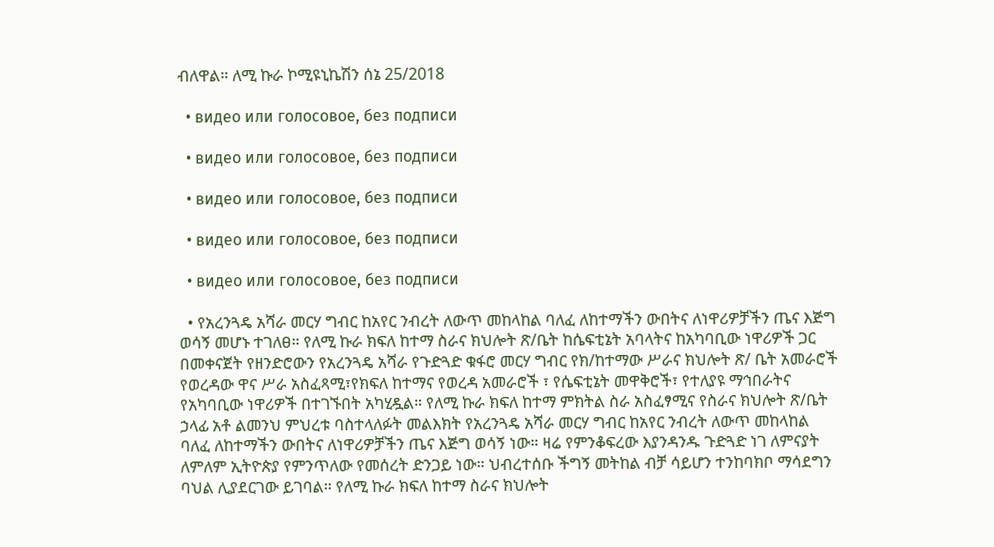ብለዋል። ለሚ ኩራ ኮሚዩኒኬሽን ሰኔ 25/2018

  • видео или голосовое, без подписи

  • видео или голосовое, без подписи

  • видео или голосовое, без подписи

  • видео или голосовое, без подписи

  • видео или голосовое, без подписи

  • የአረንጓዴ አሻራ መርሃ ግብር ከአየር ንብረት ለውጥ መከላከል ባለፈ ለከተማችን ውበትና ለነዋሪዎቻችን ጤና እጅግ ወሳኝ መሆኑ ተገለፀ። የለሚ ኩራ ክፍለ ከተማ ስራና ክህሎት ጽ/ቤት ከሴፍቲኔት አባላትና ከአካባቢው ነዋሪዎች ጋር በመቀናጀት የዘንድሮውን የአረንጓዴ አሻራ የጉድጓድ ቁፋሮ መርሃ ግብር የክ/ከተማው ሥራና ክህሎት ጽ/ ቤት አመራሮች የወረዳው ዋና ሥራ አስፈጻሚ፣የክፍለ ከተማና የወረዳ አመራሮች ፣ የሴፍቲኔት መዋቅሮች፣ የተለያዩ ማኅበራትና የአካባቢው ነዋሪዎች በተገኙበት አካሂዷል። የለሚ ኩራ ክፍለ ከተማ ምክትል ስራ አስፈፃሚና የስራና ክህሎት ጽ/ቤት ኃላፊ አቶ ልመንህ ምህረቱ ባስተላለፉት መልእክት የአረንጓዴ አሻራ መርሃ ግብር ከአየር ንብረት ለውጥ መከላከል ባለፈ ለከተማችን ውበትና ለነዋሪዎቻችን ጤና እጅግ ወሳኝ ነው። ዛሬ የምንቆፍረው እያንዳንዱ ጉድጓድ ነገ ለምናያት ለምለም ኢትዮጵያ የምንጥለው የመሰረት ድንጋይ ነው። ህብረተሰቡ ችግኝ መትከል ብቻ ሳይሆን ተንከባክቦ ማሳደግን ባህል ሊያደርገው ይገባል። የለሚ ኩራ ክፍለ ከተማ ስራና ክህሎት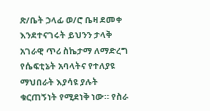ጽ/ቤት ኃላፊ ወ/ሮ ቤዛ ደመቀ እንደተናገሩት ይህንን ታላቅ አገራዊ ጥሪ ስኬታማ ለማድረግ የሴፍቲኔት አባላትና የተለያዩ ማህበራት እያሳዩ ያሉት ቁርጠኝነት የሚደነቅ ነው። የስራ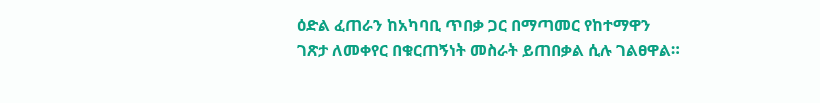ዕድል ፈጠራን ከአካባቢ ጥበቃ ጋር በማጣመር የከተማዋን ገጽታ ለመቀየር በቁርጠኝነት መስራት ይጠበቃል ሲሉ ገልፀዋል።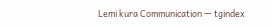Lemi kura Communication — tgindex